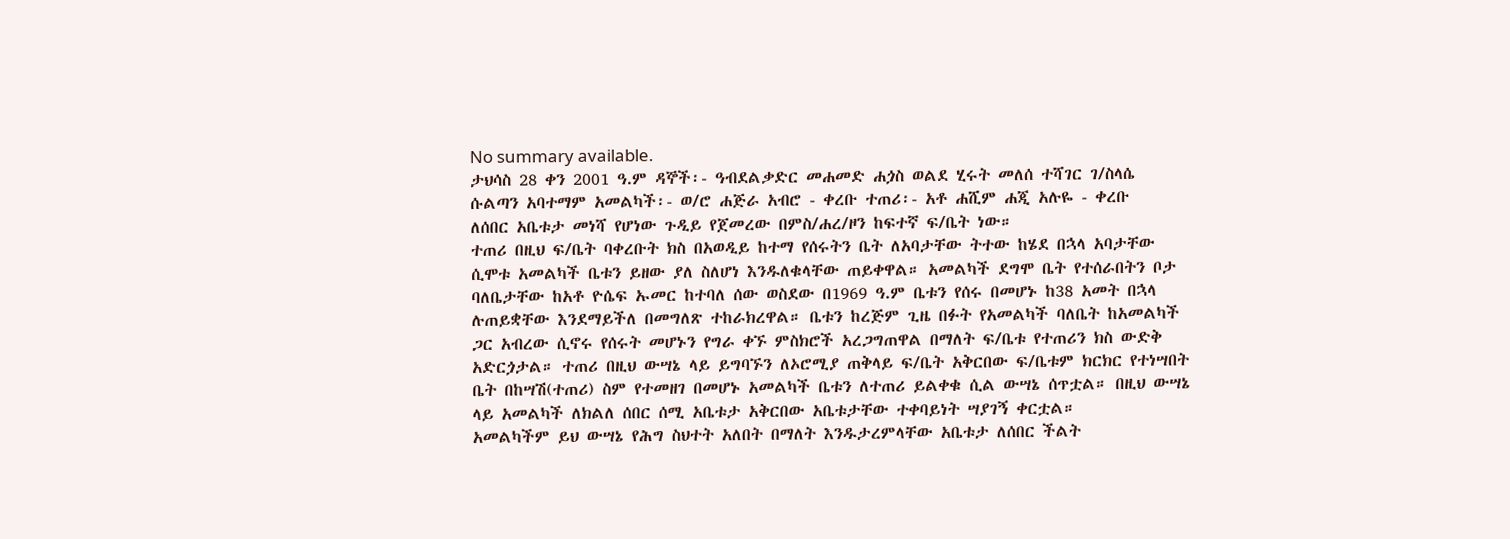No summary available.
ታህሳስ 28 ቀን 2001 ዓ.ም ዳኞች፡- ዓብደልቃድር መሐመድ ሐጏስ ወልደ ሂሩት መለሰ ተሻገር ገ/ስላሴ ሱልጣን አባተማም አመልካች፡- ወ/ሮ ሐጅራ አብሮ - ቀረቡ ተጠሪ፡- አቶ ሐሺም ሐጂ አሉዬ - ቀረቡ
ለሰበር አቤቱታ መነሻ የሆነው ጉዲይ የጀመረው በምስ/ሐረ/ዞን ከፍተኛ ፍ/ቤት ነው።
ተጠሪ በዚህ ፍ/ቤት ባቀረቡት ክስ በአወዲይ ከተማ የሰሩትን ቤት ለአባታቸው ትተው ከሄደ በኋላ አባታቸው ሲሞቱ አመልካች ቤቱን ይዘው ያለ ስለሆነ እንዱለቁላቸው ጠይቀዋል። አመልካች ደግሞ ቤት የተሰራበትን ቦታ ባለቤታቸው ከአቶ ዮሴፍ ኡመር ከተባለ ሰው ወስደው በ1969 ዓ.ም ቤቱን የሰሩ በመሆኑ ከ38 አመት በኋላ ሉጠይቋቸው እንደማይችለ በመግለጽ ተከራክረዋል። ቤቱን ከረጅም ጊዜ በፉት የአመልካች ባለቤት ከአመልካች ጋር አብረው ሲኖሩ የሰሩት መሆኑን የግራ ቀኙ ምስክሮች አረጋግጠዋል በማለት ፍ/ቤቱ የተጠሪን ክስ ውድቅ አድርጏታል። ተጠሪ በዚህ ውሣኔ ላይ ይግባኙን ለኦሮሚያ ጠቅላይ ፍ/ቤት አቅርበው ፍ/ቤቱም ክርክር የተነሣበት ቤት በከሣሽ(ተጠሪ) ስም የተመዘገ በመሆኑ አመልካች ቤቱን ለተጠሪ ይልቀቁ ሲል ውሣኔ ሰጥቷል። በዚህ ውሣኔ ላይ አመልካች ለክልለ ሰበር ሰሚ አቤቱታ አቅርበው አቤቱታቸው ተቀባይነት ሣያገኝ ቀርቷል።
አመልካችም ይህ ውሣኔ የሕግ ስህተት አለበት በማለት እንዱታረምላቸው አቤቱታ ለሰበር ችልት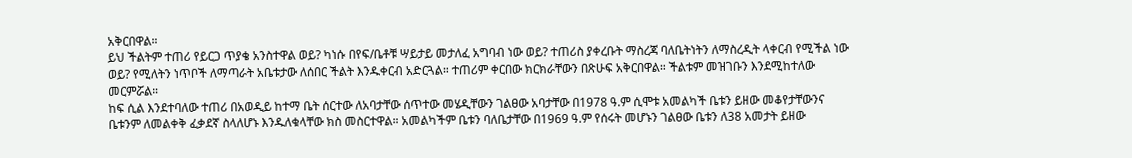አቅርበዋል።
ይህ ችልትም ተጠሪ የይርጋ ጥያቄ አንስተዋል ወይ? ካነሱ በየፍ/ቤቶቹ ሣይታይ መታለፈ አግባብ ነው ወይ? ተጠሪስ ያቀረቡት ማስረጃ ባለቤትነትን ለማስረዲት ላቀርብ የሚችል ነው ወይ? የሚለትን ነጥቦች ለማጣራት አቤቱታው ለሰበር ችልት እንዱቀርብ አድርጓል። ተጠሪም ቀርበው ክርክራቸውን በጽሁፍ አቅርበዋል። ችልቱም መዝገቡን እንደሚከተለው መርምሯል።
ከፍ ሲል እንደተባለው ተጠሪ በአወዲይ ከተማ ቤት ሰርተው ለአባታቸው ሰጥተው መሄዲቸውን ገልፀው አባታቸው በ1978 ዓ.ም ሲሞቱ አመልካች ቤቱን ይዘው መቆየታቸውንና ቤቱንም ለመልቀቅ ፈቃደኛ ስላለሆኑ እንዱለቁላቸው ክስ መስርተዋል። አመልካችም ቤቱን ባለቤታቸው በ1969 ዓ.ም የሰሩት መሆኑን ገልፀው ቤቱን ለ38 አመታት ይዘው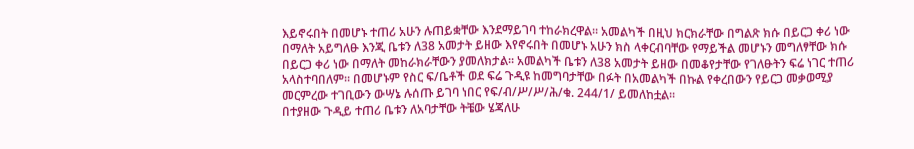እይኖሩበት በመሆኑ ተጠሪ አሁን ሉጠይቋቸው እንደማይገባ ተከራክረዋል። አመልካች በዚህ ክርክራቸው በግልጽ ክሱ በይርጋ ቀሪ ነው በማለት አይግለፁ እንጂ ቤቱን ለ38 አመታት ይዘው እየኖሩበት በመሆኑ አሁን ክስ ላቀርብባቸው የማይችል መሆኑን መግለፃቸው ክሱ በይርጋ ቀሪ ነው በማለት መከራክራቸውን ያመለክታል። አመልካች ቤቱን ለ38 አመታት ይዘው በመቆየታቸው የገለፁትን ፍሬ ነገር ተጠሪ አላስተባበለም። በመሆኑም የስር ፍ/ቤቶች ወደ ፍሬ ጉዲዩ ከመግባታቸው በፉት በአመልካች በኩል የቀረበውን የይርጋ መቃወሚያ መርምረው ተገቢውን ውሣኔ ሉሰጡ ይገባ ነበር የፍ/ብ/ሥ/ሥ/ሕ/ቁ. 244/1/ ይመለከቷል።
በተያዘው ጉዲይ ተጠሪ ቤቱን ለአባታቸው ትቼው ሄጃለሁ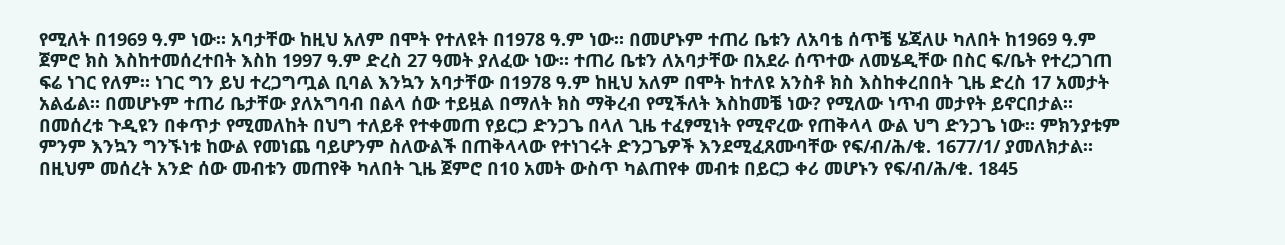የሚለት በ1969 ዓ.ም ነው። አባታቸው ከዚህ አለም በሞት የተለዩት በ1978 ዓ.ም ነው። በመሆኑም ተጠሪ ቤቱን ለአባቴ ሰጥቼ ሄጃለሁ ካለበት ከ1969 ዓ.ም ጀምሮ ክስ እስከተመሰረተበት እስከ 1997 ዓ.ም ድረስ 27 ዓመት ያለፈው ነው። ተጠሪ ቤቱን ለአባታቸው በአደራ ሰጥተው ለመሄዲቸው በስር ፍ/ቤት የተረጋገጠ ፍሬ ነገር የለም። ነገር ግን ይህ ተረጋግጧል ቢባል እንኳን አባታቸው በ1978 ዓ.ም ከዚህ አለም በሞት ከተለዩ አንስቶ ክስ እስከቀረበበት ጊዜ ድረስ 17 አመታት አልፊል። በመሆኑም ተጠሪ ቤታቸው ያለአግባብ በልላ ሰው ተይዟል በማለት ክስ ማቅረብ የሚችለት እስከመቼ ነው? የሚለው ነጥብ መታየት ይኖርበታል።
በመሰረቱ ጉዲዩን በቀጥታ የሚመለከት በህግ ተለይቶ የተቀመጠ የይርጋ ድንጋጌ በላለ ጊዜ ተፈፃሚነት የሚኖረው የጠቅላላ ውል ህግ ድንጋጌ ነው። ምክንያቱም ምንም እንኳን ግንኙነቱ ከውል የመነጨ ባይሆንም ስለውልች በጠቅላላው የተነገሩት ድንጋጌዎች እንደሚፈጸሙባቸው የፍ/ብ/ሕ/ቁ. 1677/1/ ያመለክታል። በዚህም መሰረት አንድ ሰው መብቱን መጠየቅ ካለበት ጊዜ ጀምሮ በ10 አመት ውስጥ ካልጠየቀ መብቱ በይርጋ ቀሪ መሆኑን የፍ/ብ/ሕ/ቁ. 1845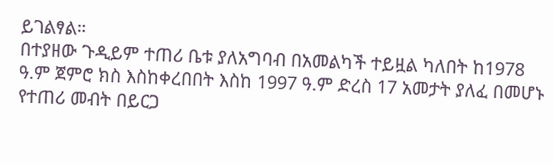ይገልፃል።
በተያዘው ጉዲይም ተጠሪ ቤቱ ያለአግባብ በአመልካች ተይዟል ካለበት ከ1978 ዓ.ም ጀምሮ ክስ እስከቀረበበት እስከ 1997 ዓ.ም ድረስ 17 አመታት ያለፈ በመሆኑ የተጠሪ መብት በይርጋ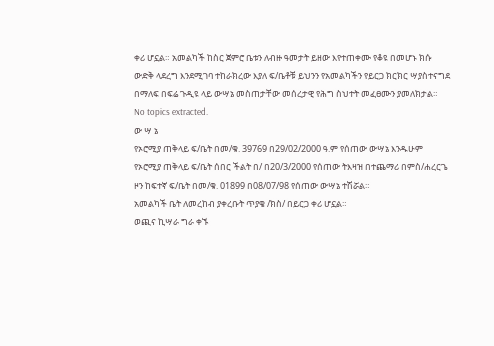ቀሪ ሆኗል። አመልካች ከስር ጀምሮ ቤቱን ለብዙ ዓመታት ይዘው እየተጠቀሙ የቆዩ በመሆኑ ክሱ ውድቅ ላደረግ እንደሚገባ ተከራክረው እያለ ፍ/ቤቶቹ ይህንን የአመልካችን የይርጋ ክርክር ሣያስተናግደ በማለፍ በፍሬ ጉዲዩ ላይ ውሣኔ መስጠታቸው መሰረታዊ የሕግ ስህተት መፈፀሙን ያመለክታል።
No topics extracted.
ው ሣ ኔ
የኦሮሚያ ጠቅላይ ፍ/ቤት በመ/ቁ. 39769 በ29/02/2000 ዓ.ም የሰጠው ውሣኔ እንዱሁም የኦሮሚያ ጠቅላይ ፍ/ቤት ሰበር ችልት በ/ በ20/3/2000 የሰጠው ትእዛዝ በተጨማሪ በምስ/ሐረርጌ ዞን ከፍተኛ ፍ/ቤት በመ/ቁ. 01899 በ08/07/98 የሰጠው ውሣኔ ተሽሯል።
አመልካች ቤት ለመረከብ ያቀረቡት ጥያቄ /ክስ/ በይርጋ ቀሪ ሆኗል።
ወጪና ኪሣራ ግራ ቀኙ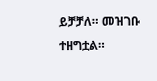ይቻቻለ። መዝገቡ ተዘግቷል።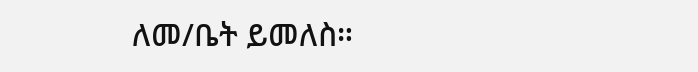ለመ/ቤት ይመለስ።